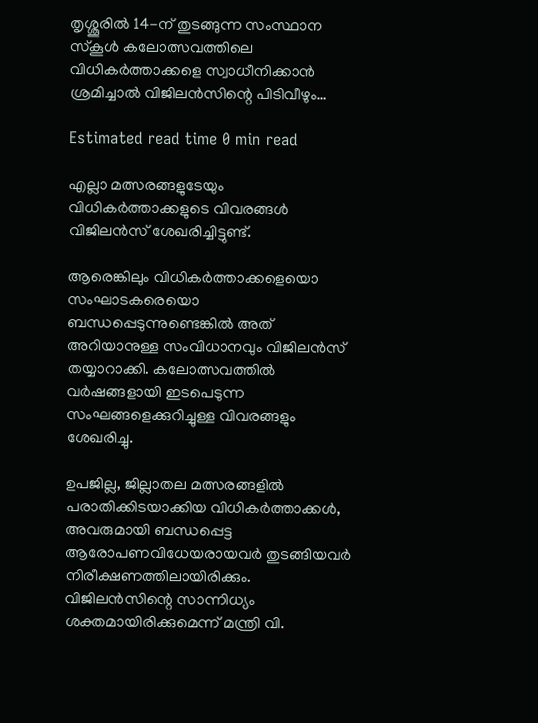തൃശ്ശൂരില്‍ 14-ന് തുടങ്ങുന്ന സംസ്ഥാന സ്‌കൂള്‍ കലോത്സവത്തിലെ വിധികർത്താക്കളെ സ്വാധീനിക്കാൻ ശ്രമിച്ചാല്‍ വിജിലൻസിന്റെ പിടിവീഴും…

Estimated read time 0 min read

എല്ലാ മത്സരങ്ങളുടേയും വിധികർത്താക്കളുടെ വിവരങ്ങള്‍ വിജിലൻസ് ശേഖരിച്ചിട്ടുണ്ട്.

ആരെങ്കിലും വിധികർത്താക്കളെയൊ സംഘാടകരെയൊ ബന്ധപ്പെടുന്നുണ്ടെങ്കില്‍ അത് അറിയാനുള്ള സംവിധാനവും വിജിലൻസ് തയ്യാറാക്കി. കലോത്സവത്തില്‍ വർഷങ്ങളായി ഇടപെടുന്ന സംഘങ്ങളെക്കുറിച്ചുള്ള വിവരങ്ങളും ശേഖരിച്ചു.

ഉപജില്ല, ജില്ലാതല മത്സരങ്ങളില്‍ പരാതിക്കിടയാക്കിയ വിധികർത്താക്കള്‍, അവരുമായി ബന്ധപ്പെട്ട ആരോപണവിധേയരായവർ തുടങ്ങിയവർ നിരീക്ഷണത്തിലായിരിക്കും. വിജിലൻസിന്റെ സാന്നിധ്യം ശക്തമായിരിക്കുമെന്ന് മന്ത്രി വി.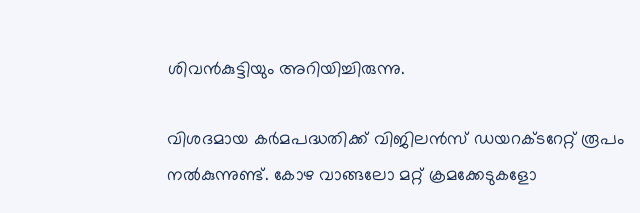ശിവൻകുട്ടിയും അറിയിച്ചിരുന്നു.

വിശദമായ കർമപദ്ധതിക്ക് വിജിലൻസ് ഡയറക്ടറേറ്റ് രൂപം നല്‍കുന്നുണ്ട്. കോഴ വാങ്ങലോ മറ്റ് ക്രമക്കേടുകളോ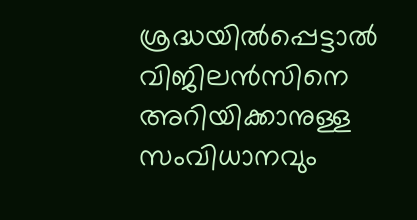ശ്രദ്ധയില്‍പ്പെട്ടാല്‍ വിജിലൻസിനെ അറിയിക്കാനുള്ള സംവിധാനവും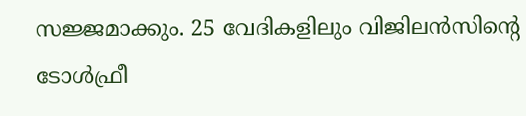സജ്ജമാക്കും. 25 വേദികളിലും വിജിലൻസിന്റെ ടോള്‍ഫ്രീ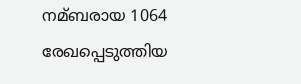നമ്ബരായ 1064 രേഖപ്പെടുത്തിയ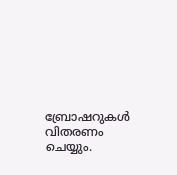ബ്രോഷറുകള്‍ വിതരണം ചെയ്യും.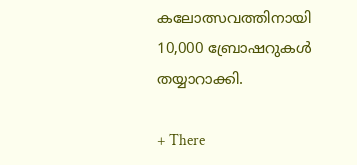കലോത്സവത്തിനായി 10,000 ബ്രോഷറുകള്‍ തയ്യാറാക്കി.

+ There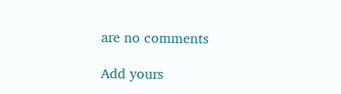are no comments

Add yours